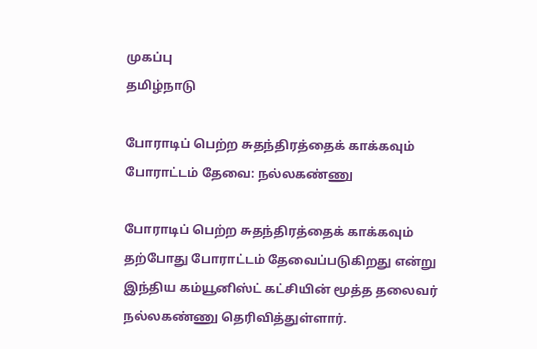முகப்பு
தமிழ்நாடு

போராடிப் பெற்ற சுதந்திரத்தைக் காக்கவும் போராட்டம் தேவை: நல்லகண்ணு

போராடிப் பெற்ற சுதந்திரத்தைக் காக்கவும் தற்போது போராட்டம் தேவைப்படுகிறது என்று இந்திய கம்யூனிஸ்ட் கட்சியின் மூத்த தலைவர் நல்லகண்ணு தெரிவித்துள்ளார்.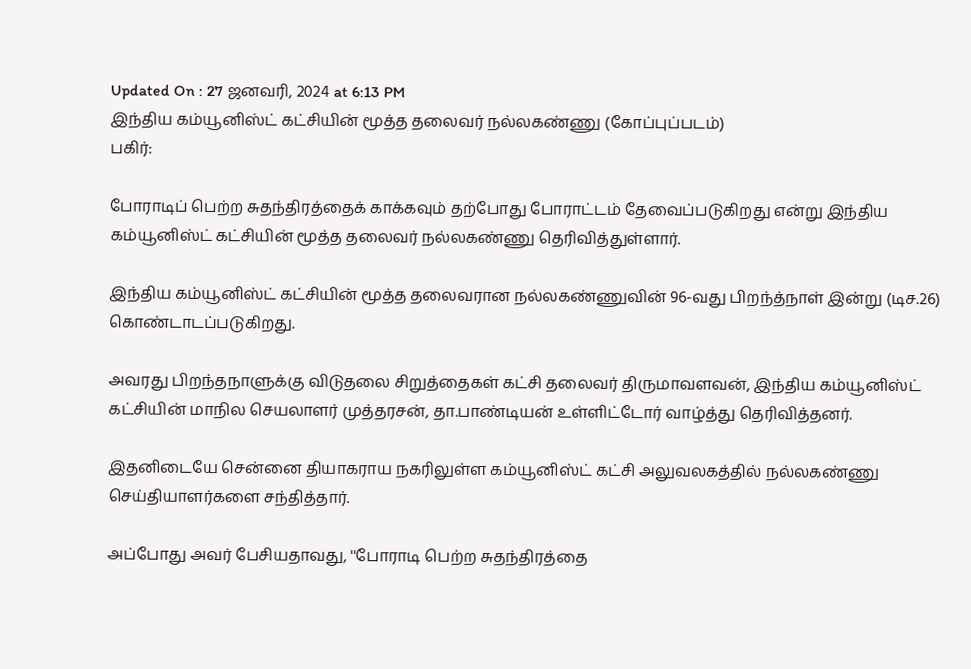Updated On : 27 ஜனவரி, 2024 at 6:13 PM
இந்திய கம்யூனிஸ்ட் கட்சியின் மூத்த தலைவர் நல்லகண்ணு (கோப்புப்படம்)
பகிர்:

போராடிப் பெற்ற சுதந்திரத்தைக் காக்கவும் தற்போது போராட்டம் தேவைப்படுகிறது என்று இந்திய கம்யூனிஸ்ட் கட்சியின் மூத்த தலைவர் நல்லகண்ணு தெரிவித்துள்ளார்.

இந்திய கம்யூனிஸ்ட் கட்சியின் மூத்த தலைவரான நல்லகண்ணுவின் 96-வது பிறந்த்நாள் இன்று (டிச.26) கொண்டாடப்படுகிறது.

அவரது பிறந்தநாளுக்கு விடுதலை சிறுத்தைகள் கட்சி தலைவர் திருமாவளவன், இந்திய கம்யூனிஸ்ட் கட்சியின் மாநில செயலாளர் முத்தரசன், தா.பாண்டியன் உள்ளிட்டோர் வாழ்த்து தெரிவித்தனர்.

இதனிடையே சென்னை தியாகராய நகரிலுள்ள கம்யூனிஸ்ட் கட்சி அலுவலகத்தில் நல்லகண்ணு செய்தியாளர்களை சந்தித்தார்.

அப்போது அவர் பேசியதாவது, ''போராடி பெற்ற சுதந்திரத்தை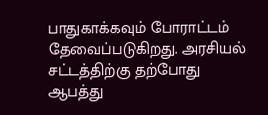பாதுகாக்கவும் போராட்டம் தேவைப்படுகிறது. அரசியல் சட்டத்திற்கு தற்போது ஆபத்து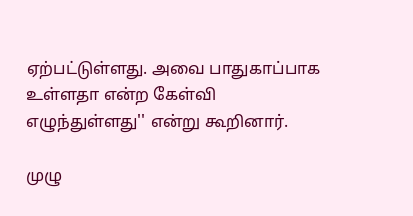ஏற்பட்டுள்ளது. அவை பாதுகாப்பாக உள்ளதா என்ற கேள்வி எழுந்துள்ளது'' என்று கூறினார்.

முழு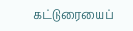கட்டுரையைப்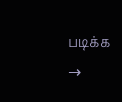படிக்க →